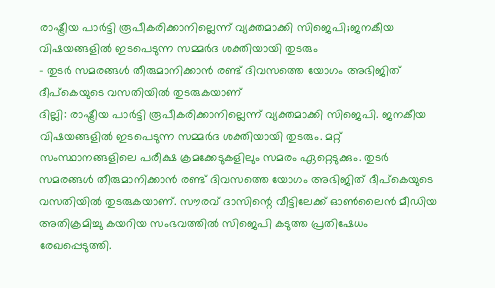രാഷ്ട്രീയ പാർട്ടി രൂപീകരിക്കാനില്ലെന്ന് വ്യക്തമാക്കി സിജെപി;ജനകീയ വിഷയങ്ങളിൽ ഇടപെടുന്ന സമ്മർദ ശക്തിയായി തുടരും
- തുടർ സമരങ്ങൾ തീരുമാനിക്കാൻ രണ്ട് ദിവസത്തെ യോഗം അഭിജിത് ദീപ്കെയുടെ വസതിയിൽ തുടരുകയാണ്
ദില്ലി: രാഷ്ട്രീയ പാർട്ടി രൂപീകരിക്കാനില്ലെന്ന് വ്യക്തമാക്കി സിജെപി. ജനകീയ വിഷയങ്ങളിൽ ഇടപെടുന്ന സമ്മർദ ശക്തിയായി തുടരും. മറ്റ് സംസ്ഥാനങ്ങളിലെ പരീക്ഷ ക്രമക്കേടുകളിലും സമരം ഏറ്റെടുക്കും. തുടർ സമരങ്ങൾ തീരുമാനിക്കാൻ രണ്ട് ദിവസത്തെ യോഗം അഭിജിത് ദീപ്കെയുടെ വസതിയിൽ തുടരുകയാണ്. സൗരവ് ദാസിന്റെ വീട്ടിലേക്ക് ഓൺലൈൻ മീഡിയ അതിക്രമിച്ചു കയറിയ സംഭവത്തിൽ സിജെപി കടുത്ത പ്രതിഷേധം രേഖപ്പെടുത്തി.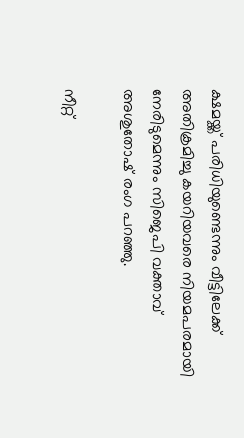ക്ഷമയ്ക്ക് പരിധിയുണ്ടെന്നും വീട്ടിലേക്ക് അതിക്രമിച്ചു കയറിയവരെ നിയമപരമായി നേരിടുമെന്നും സിജെപി വക്താവ് അശുതോഷ് രംഗ പറഞ്ഞു.

നീറ്റ്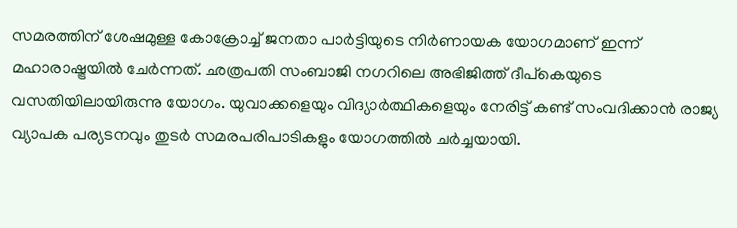സമരത്തിന് ശേഷമുള്ള കോക്രോച്ച് ജനതാ പാർട്ടിയുടെ നിർണായക യോഗമാണ് ഇന്ന് മഹാരാഷ്ട്രയിൽ ചേർന്നത്. ഛത്രപതി സംബാജി നഗറിലെ അഭിജിത്ത് ദീപ്കെയുടെ വസതിയിലായിരുന്നു യോഗം. യുവാക്കളെയും വിദ്യാർത്ഥികളെയും നേരിട്ട് കണ്ട് സംവദിക്കാൻ രാജ്യ വ്യാപക പര്യടനവും തുടർ സമരപരിപാടികളും യോഗത്തിൽ ചർച്ചയായി.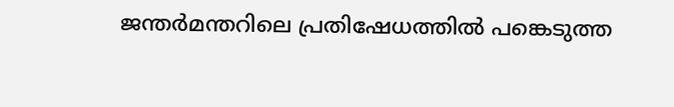ജന്തർമന്തറിലെ പ്രതിഷേധത്തിൽ പങ്കെടുത്ത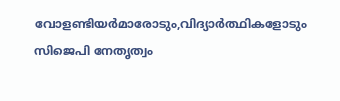വോളണ്ടിയർമാരോടും,വിദ്യാർത്ഥികളോടും സിജെപി നേതൃത്വം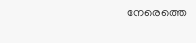നേരെത്തെ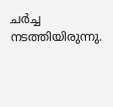ചർച്ച നടത്തിയിരുന്നു.